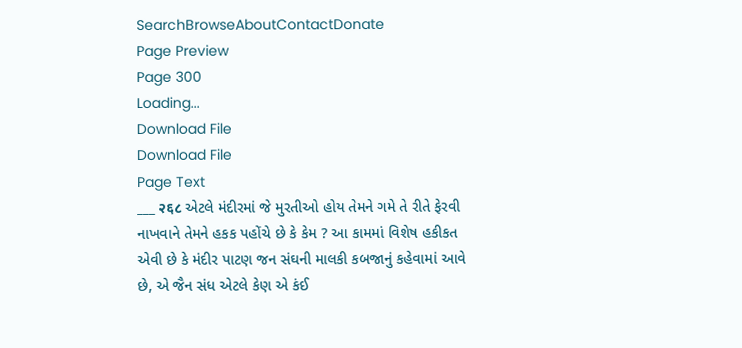SearchBrowseAboutContactDonate
Page Preview
Page 300
Loading...
Download File
Download File
Page Text
___ २६८ એટલે મંદીરમાં જે મુરતીઓ હોય તેમને ગમે તે રીતે ફેરવી નાખવાને તેમને હકક પહોંચે છે કે કેમ ? આ કામમાં વિશેષ હકીકત એવી છે કે મંદીર પાટણ જન સંઘની માલકી કબજાનું કહેવામાં આવે છે, એ જૈન સંધ એટલે કેણ એ કંઈ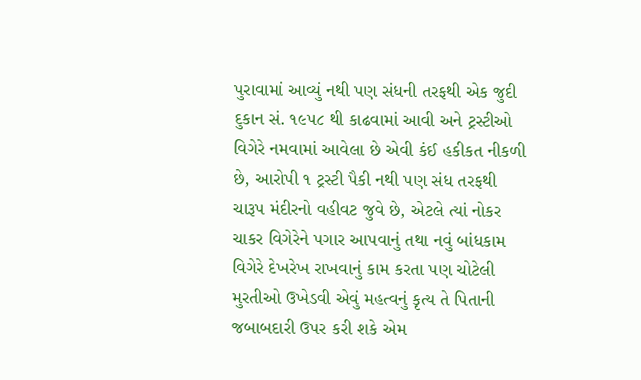પુરાવામાં આવ્યું નથી પણ સંધની તરફથી એક જુદી દુકાન સં. ૧૯૫૮ થી કાઢવામાં આવી અને ટ્રસ્ટીઓ વિગેરે નમવામાં આવેલા છે એવી કંઈ હકીકત નીકળી છે, આરોપી ૧ ટ્રસ્ટી પૈકી નથી પણ સંધ તરફથી ચારૂપ મંદીરનો વહીવટ જુવે છે, એટલે ત્યાં નોકર ચાકર વિગેરેને પગાર આપવાનું તથા નવું બાંધકામ વિગેરે દેખરેખ રાખવાનું કામ કરતા પણ ચોટેલી મુરતીઓ ઉખેડવી એવું મહત્વનું કૃત્ય તે પિતાની જબાબદારી ઉપર કરી શકે એમ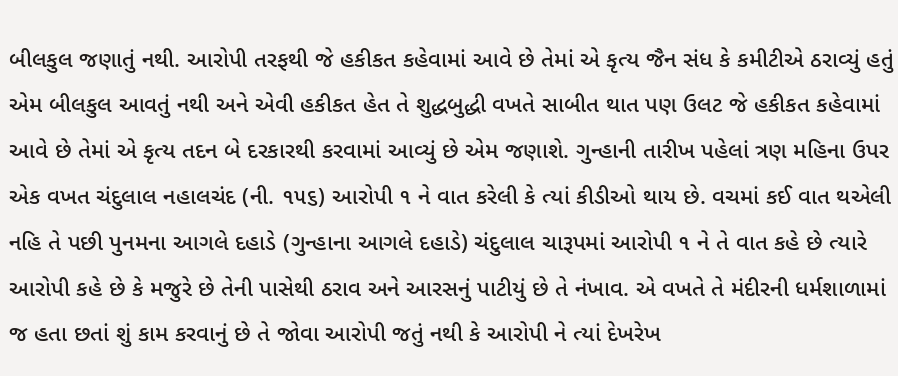બીલકુલ જણાતું નથી. આરોપી તરફથી જે હકીકત કહેવામાં આવે છે તેમાં એ કૃત્ય જૈન સંધ કે કમીટીએ ઠરાવ્યું હતું એમ બીલકુલ આવતું નથી અને એવી હકીકત હેત તે શુદ્ધબુદ્ધી વખતે સાબીત થાત પણ ઉલટ જે હકીકત કહેવામાં આવે છે તેમાં એ કૃત્ય તદન બે દરકારથી કરવામાં આવ્યું છે એમ જણાશે. ગુન્હાની તારીખ પહેલાં ત્રણ મહિના ઉપર એક વખત ચંદુલાલ નહાલચંદ (ની. ૧૫૬) આરોપી ૧ ને વાત કરેલી કે ત્યાં કીડીઓ થાય છે. વચમાં કઈ વાત થએલી નહિ તે પછી પુનમના આગલે દહાડે (ગુન્હાના આગલે દહાડે) ચંદુલાલ ચારૂપમાં આરોપી ૧ ને તે વાત કહે છે ત્યારે આરોપી કહે છે કે મજુરે છે તેની પાસેથી ઠરાવ અને આરસનું પાટીયું છે તે નંખાવ. એ વખતે તે મંદીરની ધર્મશાળામાં જ હતા છતાં શું કામ કરવાનું છે તે જોવા આરોપી જતું નથી કે આરોપી ને ત્યાં દેખરેખ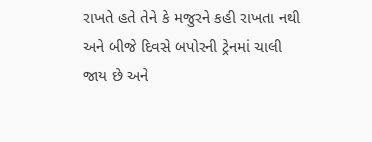રાખતે હતે તેને કે મજુરને કહી રાખતા નથી અને બીજે દિવસે બપોરની ટ્રેનમાં ચાલી જાય છે અને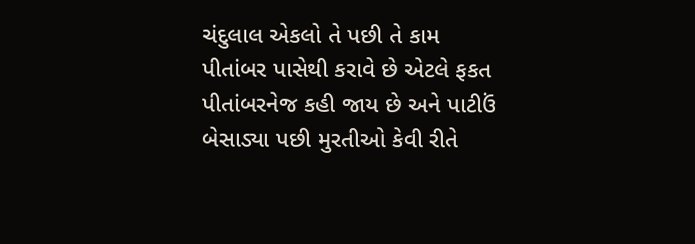ચંદુલાલ એકલો તે પછી તે કામ પીતાંબર પાસેથી કરાવે છે એટલે ફકત પીતાંબરનેજ કહી જાય છે અને પાટીઉં બેસાડ્યા પછી મુરતીઓ કેવી રીતે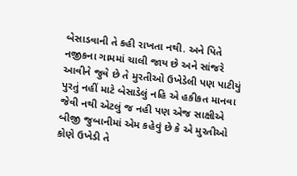બેસાડવાની તે કહી રાખતા નથી. અને પિતે નજીકના ગામમાં ચાલી જાય છે અને સાંજરે આવીને જુવે છે તે મુરતીઓ ઉખેડેલી પણ પાટીયું પુરતું નહીં માટે બેસાડેલું નહિ એ હકીકત માનવા જેવી નથી એટલું જ નહી પણ એજ સાક્ષીએ બીજી જુબાનીમાં એમ કહેવું છે કે એ મુરતીઓ કોણે ઉખેડી તે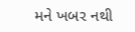મને ખબર નથી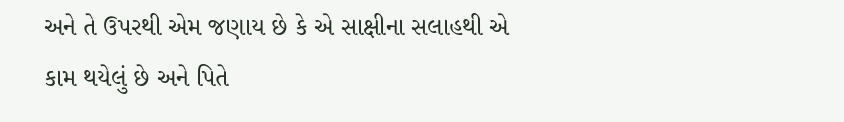અને તે ઉપરથી એમ જણાય છે કે એ સાક્ષીના સલાહથી એ કામ થયેલું છે અને પિતે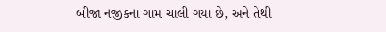બીજા નજીકના ગામ ચાલી ગયા છે, અને તેથી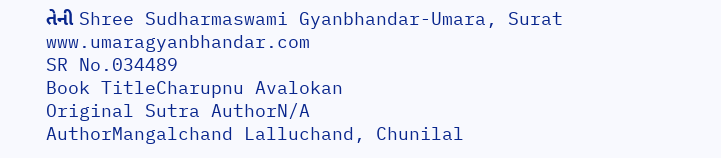તેની Shree Sudharmaswami Gyanbhandar-Umara, Surat www.umaragyanbhandar.com
SR No.034489
Book TitleCharupnu Avalokan
Original Sutra AuthorN/A
AuthorMangalchand Lalluchand, Chunilal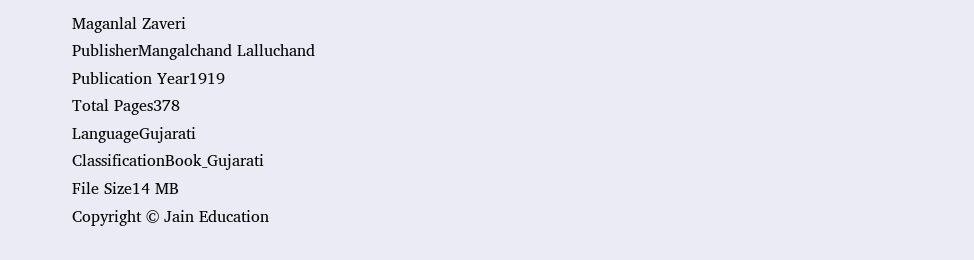Maganlal Zaveri
PublisherMangalchand Lalluchand
Publication Year1919
Total Pages378
LanguageGujarati
ClassificationBook_Gujarati
File Size14 MB
Copyright © Jain Education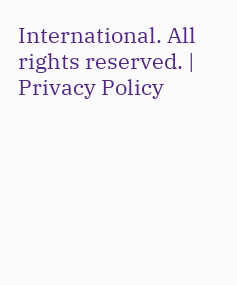International. All rights reserved. | Privacy Policy